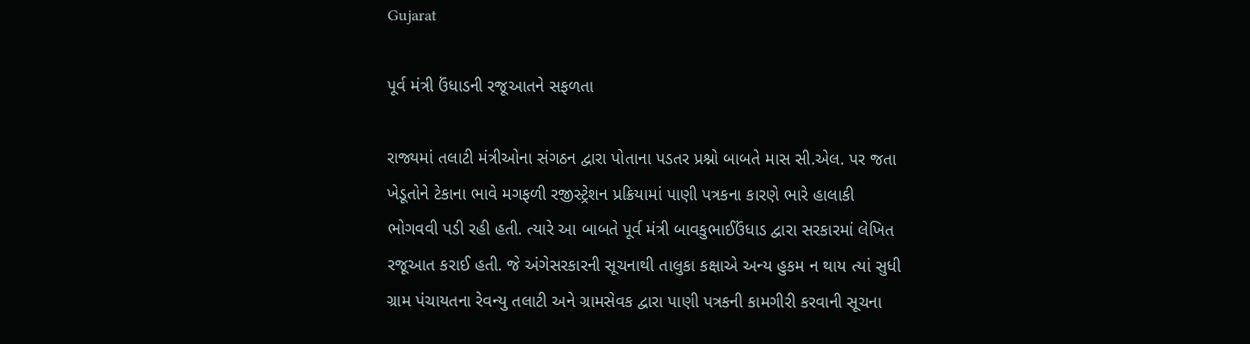Gujarat

પૂર્વ મંત્રી ઉંધાડની રજૂઆતને સફળતા

રાજ્યમાં તલાટી મંત્રીઓના સંગઠન દ્વારા પોતાના પડતર પ્રશ્નો બાબતે માસ સી.એલ. પર જતા ખેડૂતોને ટેકાના ભાવે મગફળી રજીસ્ટ્રેશન પ્રક્રિયામાં પાણી પત્રકના કારણે ભારે હાલાકી ભોગવવી પડી રહી હતી. ત્યારે આ બાબતે પૂર્વ મંત્રી બાવકુભાઈઉંધાડ દ્વારા સરકારમાં લેખિત રજૂઆત કરાઈ હતી. જે અંગેસરકારની સૂચનાથી તાલુકા કક્ષાએ અન્ય હુકમ ન થાય ત્યાં સુધી ગ્રામ પંચાયતના રેવન્યુ તલાટી અને ગ્રામસેવક દ્વારા પાણી પત્રકની કામગીરી કરવાની સૂચના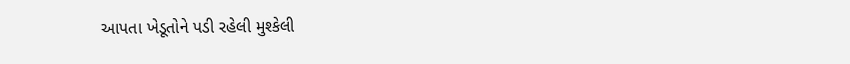આપતા ખેડૂતોને પડી રહેલી મુશ્કેલી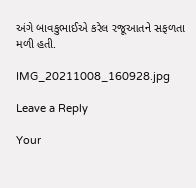અંગે બાવકુભાઈએ કરેલ રજૂઆતને સફળતા મળી હતી.

IMG_20211008_160928.jpg

Leave a Reply

Your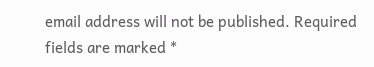email address will not be published. Required fields are marked *